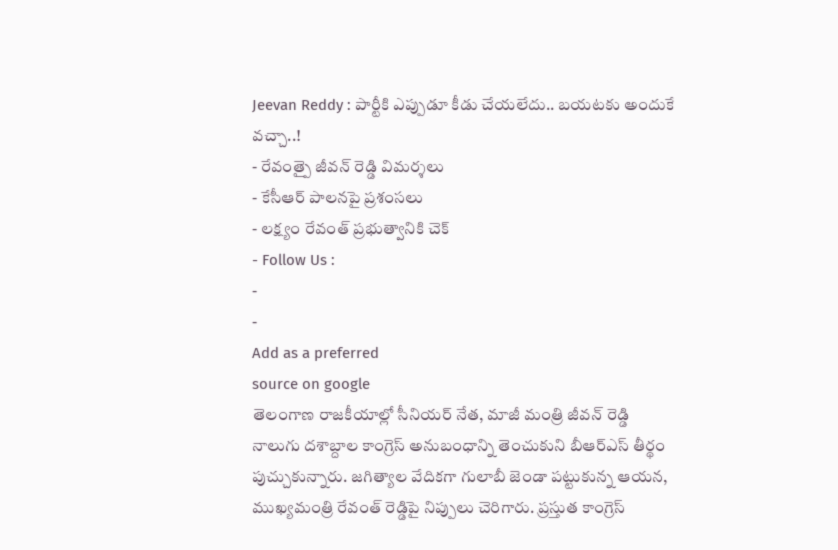Jeevan Reddy : పార్టీకి ఎప్పుడూ కీడు చేయలేదు.. బయటకు అందుకే వచ్చా..!
- రేవంత్పై జీవన్ రెడ్డి విమర్శలు
- కేసీఆర్ పాలనపై ప్రశంసలు
- లక్ష్యం రేవంత్ ప్రభుత్వానికి చెక్
- Follow Us :
-
-
Add as a preferred
source on google
తెలంగాణ రాజకీయాల్లో సీనియర్ నేత, మాజీ మంత్రి జీవన్ రెడ్డి నాలుగు దశాబ్దాల కాంగ్రెస్ అనుబంధాన్ని తెంచుకుని బీఆర్ఎస్ తీర్థం పుచ్చుకున్నారు. జగిత్యాల వేదికగా గులాబీ జెండా పట్టుకున్న ఆయన, ముఖ్యమంత్రి రేవంత్ రెడ్డిపై నిప్పులు చెరిగారు. ప్రస్తుత కాంగ్రెస్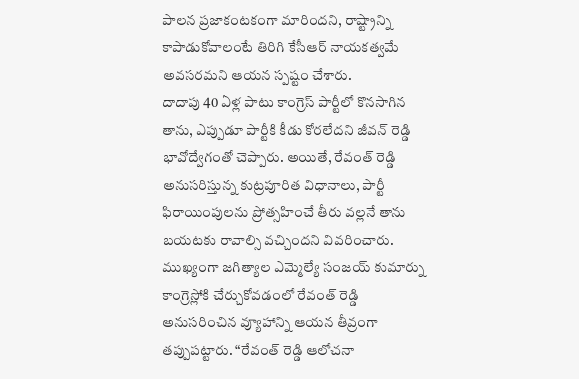పాలన ప్రజాకంటకంగా మారిందని, రాష్ట్రాన్ని కాపాడుకోవాలంటే తిరిగి కేసీఆర్ నాయకత్వమే అవసరమని ఆయన స్పష్టం చేశారు.
దాదాపు 40 ఏళ్ల పాటు కాంగ్రెస్ పార్టీలో కొనసాగిన తాను, ఎప్పుడూ పార్టీకి కీడు కోరలేదని జీవన్ రెడ్డి భావోద్వేగంతో చెప్పారు. అయితే, రేవంత్ రెడ్డి అనుసరిస్తున్న కుట్రపూరిత విధానాలు, పార్టీ ఫిరాయింపులను ప్రోత్సహించే తీరు వల్లనే తాను బయటకు రావాల్సి వచ్చిందని వివరించారు. ముఖ్యంగా జగిత్యాల ఎమ్మెల్యే సంజయ్ కుమార్ను కాంగ్రెస్లోకి చేర్చుకోవడంలో రేవంత్ రెడ్డి అనుసరించిన వ్యూహాన్ని ఆయన తీవ్రంగా తప్పుపట్టారు. “రేవంత్ రెడ్డి ఆలోచనా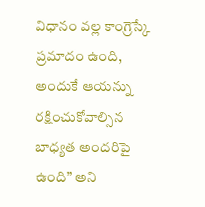విధానం వల్ల కాంగ్రెస్కే ప్రమాదం ఉంది, అందుకే ఆయన్ను రక్షించుకోవాల్సిన బాధ్యత అందరిపై ఉంది” అని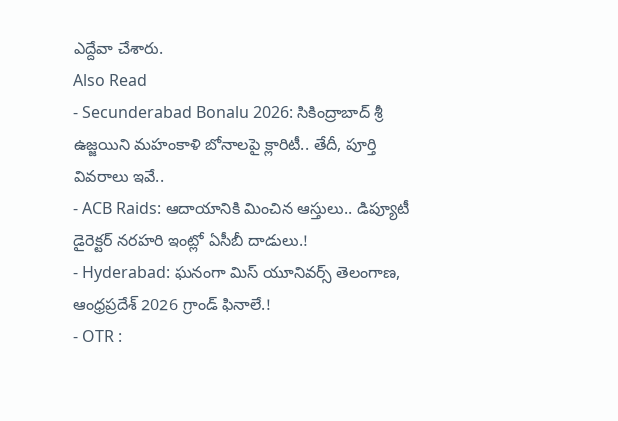ఎద్దేవా చేశారు.
Also Read
- Secunderabad Bonalu 2026: సికింద్రాబాద్ శ్రీ ఉజ్జయిని మహంకాళి బోనాలపై క్లారిటీ.. తేదీ, పూర్తి వివరాలు ఇవే..
- ACB Raids: ఆదాయానికి మించిన ఆస్తులు.. డిప్యూటీ డైరెక్టర్ నరహరి ఇంట్లో ఏసీబీ దాడులు.!
- Hyderabad: ఘనంగా మిస్ యూనివర్స్ తెలంగాణ, ఆంధ్రప్రదేశ్ 2026 గ్రాండ్ ఫినాలే.!
- OTR :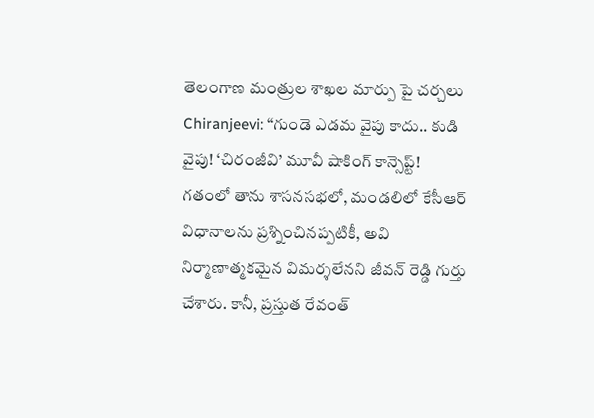తెలంగాణ మంత్రుల శాఖల మార్పు పై చర్చలు
Chiranjeevi: “గుండె ఎడమ వైపు కాదు.. కుడి వైపు! ‘చిరంజీవి’ మూవీ షాకింగ్ కాన్సెప్ట్!
గతంలో తాను శాసనసభలో, మండలిలో కేసీఆర్ విధానాలను ప్రశ్నించినప్పటికీ, అవి నిర్మాణాత్మకమైన విమర్శలేనని జీవన్ రెడ్డి గుర్తు చేశారు. కానీ, ప్రస్తుత రేవంత్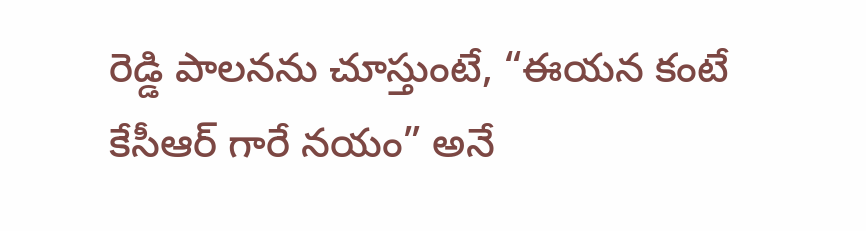రెడ్డి పాలనను చూస్తుంటే, “ఈయన కంటే కేసీఆర్ గారే నయం” అనే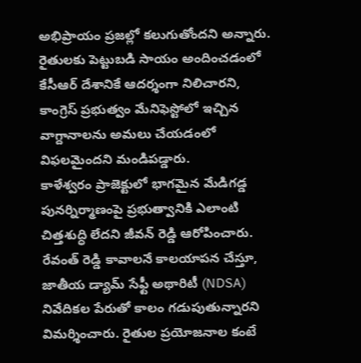అభిప్రాయం ప్రజల్లో కలుగుతోందని అన్నారు. రైతులకు పెట్టుబడి సాయం అందించడంలో కేసీఆర్ దేశానికే ఆదర్శంగా నిలిచారని, కాంగ్రెస్ ప్రభుత్వం మేనిఫెస్టోలో ఇచ్చిన వాగ్దానాలను అమలు చేయడంలో విఫలమైందని మండిపడ్డారు.
కాళేశ్వరం ప్రాజెక్టులో భాగమైన మేడిగడ్డ పునర్నిర్మాణంపై ప్రభుత్వానికి ఎలాంటి చిత్తశుద్ధి లేదని జీవన్ రెడ్డి ఆరోపించారు. రేవంత్ రెడ్డి కావాలనే కాలయాపన చేస్తూ, జాతీయ డ్యామ్ సేఫ్టీ అథారిటీ (NDSA) నివేదికల పేరుతో కాలం గడుపుతున్నారని విమర్శించారు. రైతుల ప్రయోజనాల కంటే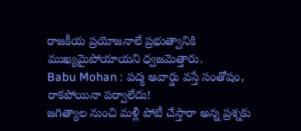రాజకీయ ప్రయోజనాలే ప్రభుత్వానికి ముఖ్యమైపోయాయని ధ్వజమెత్తారు.
Babu Mohan : పద్మ అవార్డు వస్తే సంతోషం, రాకపోయినా పర్వాలేదు!
జగిత్యాల నుంచి మళ్లీ పోటీ చేస్తారా అన్న ప్రశ్నకు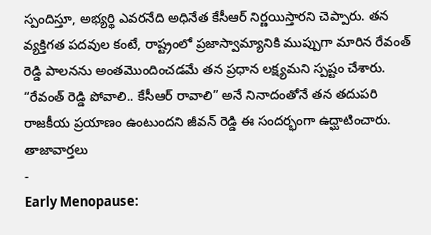స్పందిస్తూ, అభ్యర్థి ఎవరనేది అధినేత కేసీఆర్ నిర్ణయిస్తారని చెప్పారు. తన వ్యక్తిగత పదవుల కంటే, రాష్ట్రంలో ప్రజాస్వామ్యానికి ముప్పుగా మారిన రేవంత్ రెడ్డి పాలనను అంతమొందించడమే తన ప్రధాన లక్ష్యమని స్పష్టం చేశారు. “రేవంత్ రెడ్డి పోవాలి.. కేసీఆర్ రావాలి” అనే నినాదంతోనే తన తదుపరి రాజకీయ ప్రయాణం ఉంటుందని జీవన్ రెడ్డి ఈ సందర్భంగా ఉద్ఘాటించారు.
తాజావార్తలు
-
Early Menopause: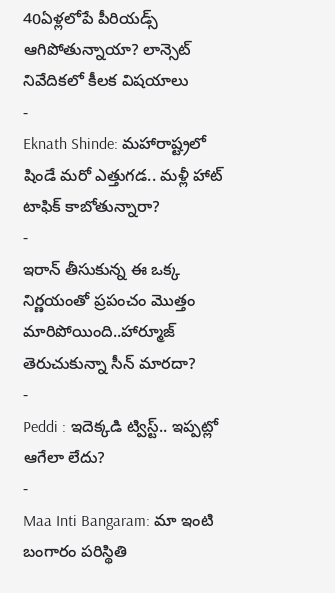40ఏళ్లలోపే పీరియడ్స్ ఆగిపోతున్నాయా? లాన్సెట్ నివేదికలో కీలక విషయాలు
-
Eknath Shinde: మహారాష్ట్రలో షిండే మరో ఎత్తుగడ.. మళ్లీ హాట్ టాఫిక్ కాబోతున్నారా?
-
ఇరాన్ తీసుకున్న ఈ ఒక్క నిర్ణయంతో ప్రపంచం మొత్తం మారిపోయింది..హార్మూజ్ తెరుచుకున్నా సీన్ మారదా?
-
Peddi : ఇదెక్కడి ట్విస్ట్.. ఇప్పట్లో ఆగేలా లేదు?
-
Maa Inti Bangaram: మా ఇంటి బంగారం పరిస్థితి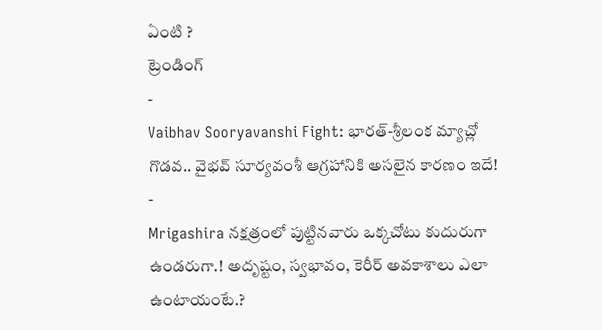ఏంటి ?
ట్రెండింగ్
-
Vaibhav Sooryavanshi Fight: భారత్-శ్రీలంక మ్యాచ్లో గొడవ.. వైభవ్ సూర్యవంశీ ఆగ్రహానికి అసలైన కారణం ఇదే!
-
Mrigashira నక్షత్రంలో పుట్టినవారు ఒక్కచోటు కుదురుగా ఉండరుగా.! అదృష్టం, స్వభావం, కెరీర్ అవకాశాలు ఎలా ఉంటాయంటే.?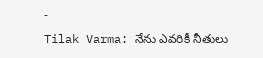-
Tilak Varma: నేను ఎవరికీ నీతులు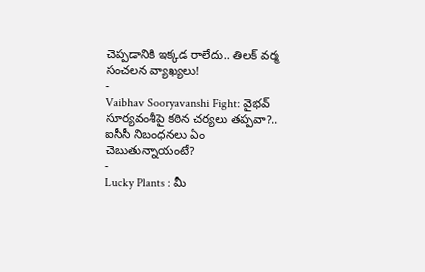చెప్పడానికి ఇక్కడ రాలేదు.. తిలక్ వర్మ సంచలన వ్యాఖ్యలు!
-
Vaibhav Sooryavanshi Fight: వైభవ్ సూర్యవంశీపై కఠిన చర్యలు తప్పవా?.. ఐసీసీ నిబంధనలు ఏం చెబుతున్నాయంటే?
-
Lucky Plants : మీ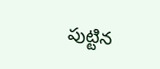పుట్టిన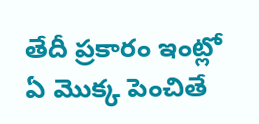తేదీ ప్రకారం ఇంట్లో ఏ మొక్క పెంచితే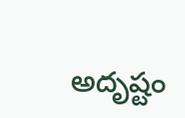అదృష్టం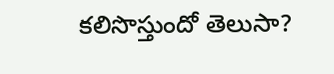కలిసొస్తుందో తెలుసా?